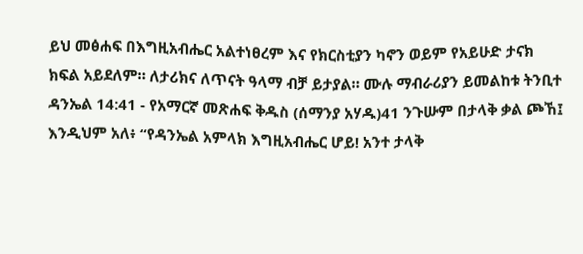ይህ መፅሐፍ በእግዚአብሔር አልተነፀረም እና የክርስቲያን ካኖን ወይም የአይሁድ ታናክ ክፍል አይደለም። ለታሪክና ለጥናት ዓላማ ብቻ ይታያል። ሙሉ ማብራሪያን ይመልከቱ ትንቢተ ዳንኤል 14:41 - የአማርኛ መጽሐፍ ቅዱስ (ሰማንያ አሃዱ)41 ንጉሡም በታላቅ ቃል ጮኸ፤ እንዲህም አለ፥ “የዳንኤል አምላክ እግዚአብሔር ሆይ! አንተ ታላቅ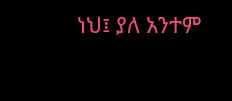ነህ፤ ያለ አንተም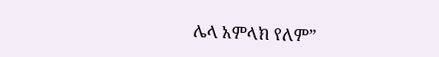ሌላ አምላክ የለም”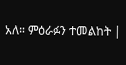አለ። ምዕራፉን ተመልከት |